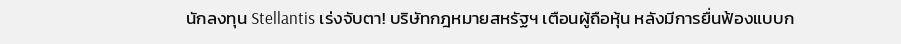นักลงทุน Stellantis เร่งจับตา! บริษัทกฎหมายสหรัฐฯ เตือนผู้ถือหุ้น หลังมีการยื่นฟ้องแบบก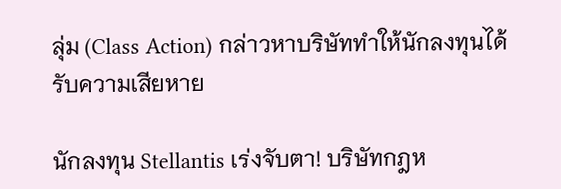ลุ่ม (Class Action) กล่าวหาบริษัททำให้นักลงทุนได้รับความเสียหาย

นักลงทุน Stellantis เร่งจับตา! บริษัทกฎห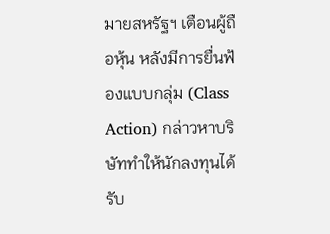มายสหรัฐฯ เตือนผู้ถือหุ้น หลังมีการยื่นฟ้องแบบกลุ่ม (Class Action) กล่าวหาบริษัททำให้นักลงทุนได้รับ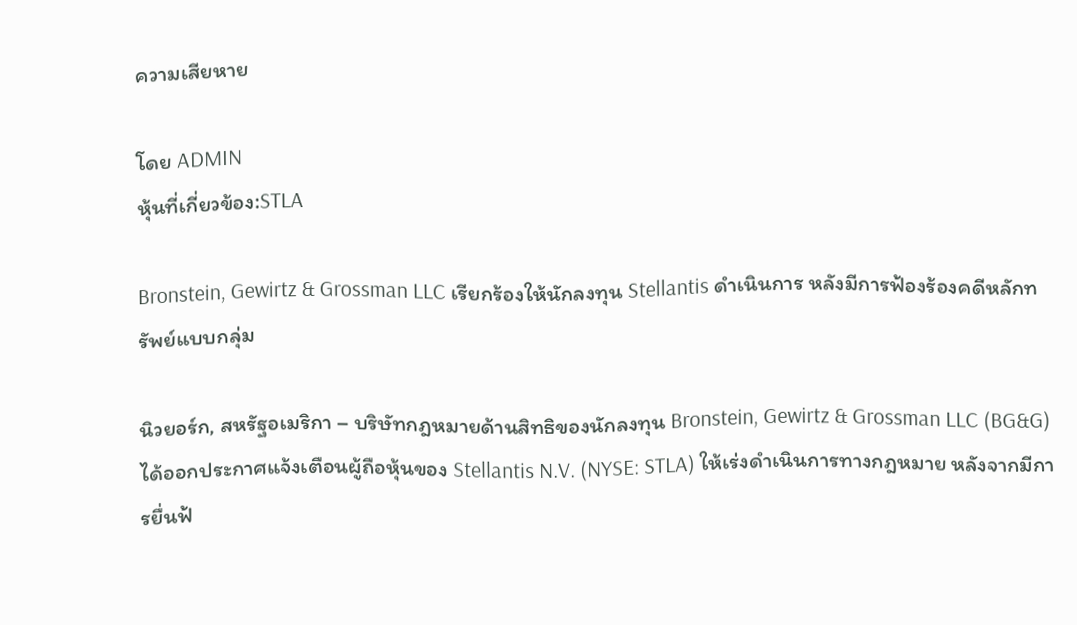ความเสียหาย

โดย ADMIN
หุ้นที่เกี่ยวข้อง:STLA

Bronstein, Gewirtz & Grossman LLC เรียกร้องให้นักลงทุน Stellantis ดำเนินการ หลังมีการฟ้องร้องคดีหลักทรัพย์แบบกลุ่ม

นิวยอร์ก, สหรัฐอเมริกา – บริษัทกฎหมายด้านสิทธิของนักลงทุน Bronstein, Gewirtz & Grossman LLC (BG&G) ได้ออกประกาศแจ้งเตือนผู้ถือหุ้นของ Stellantis N.V. (NYSE: STLA) ให้เร่งดำเนินการทางกฎหมาย หลังจากมีการยื่นฟ้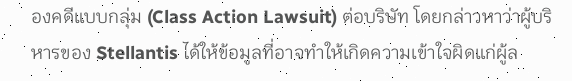องคดีแบบกลุ่ม (Class Action Lawsuit) ต่อบริษัท โดยกล่าวหาว่าผู้บริหารของ Stellantis ได้ให้ข้อมูลที่อาจทำให้เกิดความเข้าใจผิดแก่ผู้ล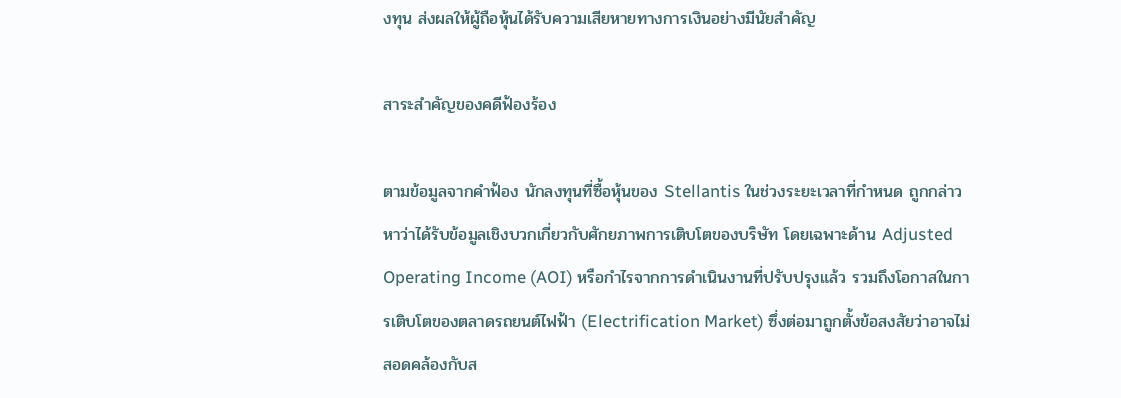งทุน ส่งผลให้ผู้ถือหุ้นได้รับความเสียหายทางการเงินอย่างมีนัยสำคัญ

สาระสำคัญของคดีฟ้องร้อง

ตามข้อมูลจากคำฟ้อง นักลงทุนที่ซื้อหุ้นของ Stellantis ในช่วงระยะเวลาที่กำหนด ถูกกล่าวหาว่าได้รับข้อมูลเชิงบวกเกี่ยวกับศักยภาพการเติบโตของบริษัท โดยเฉพาะด้าน Adjusted Operating Income (AOI) หรือกำไรจากการดำเนินงานที่ปรับปรุงแล้ว รวมถึงโอกาสในการเติบโตของตลาดรถยนต์ไฟฟ้า (Electrification Market) ซึ่งต่อมาถูกตั้งข้อสงสัยว่าอาจไม่สอดคล้องกับส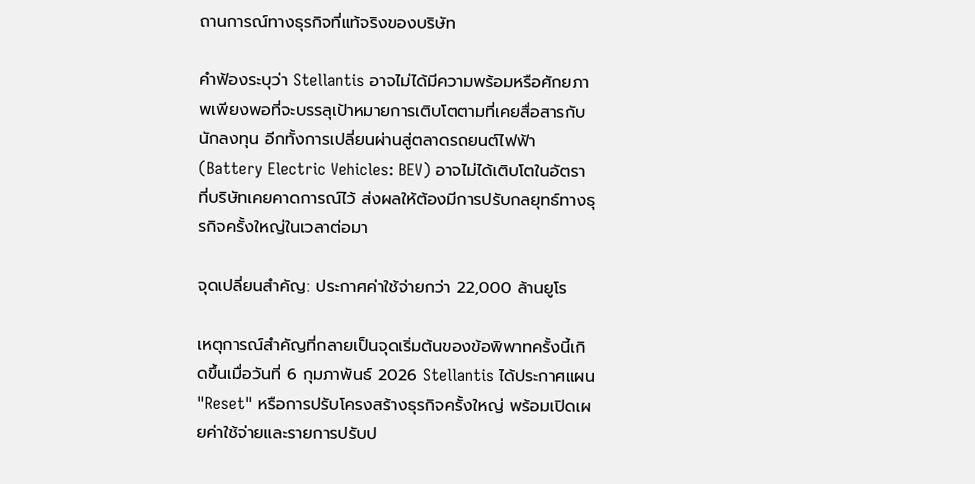ถานการณ์ทางธุรกิจที่แท้จริงของบริษัท

คำฟ้องระบุว่า Stellantis อาจไม่ได้มีความพร้อมหรือศักยภาพเพียงพอที่จะบรรลุเป้าหมายการเติบโตตามที่เคยสื่อสารกับนักลงทุน อีกทั้งการเปลี่ยนผ่านสู่ตลาดรถยนต์ไฟฟ้า (Battery Electric Vehicles: BEV) อาจไม่ได้เติบโตในอัตราที่บริษัทเคยคาดการณ์ไว้ ส่งผลให้ต้องมีการปรับกลยุทธ์ทางธุรกิจครั้งใหญ่ในเวลาต่อมา

จุดเปลี่ยนสำคัญ: ประกาศค่าใช้จ่ายกว่า 22,000 ล้านยูโร

เหตุการณ์สำคัญที่กลายเป็นจุดเริ่มต้นของข้อพิพาทครั้งนี้เกิดขึ้นเมื่อวันที่ 6 กุมภาพันธ์ 2026 Stellantis ได้ประกาศแผน "Reset" หรือการปรับโครงสร้างธุรกิจครั้งใหญ่ พร้อมเปิดเผยค่าใช้จ่ายและรายการปรับป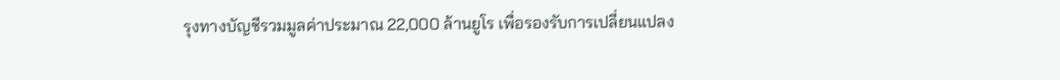รุงทางบัญชีรวมมูลค่าประมาณ 22,000 ล้านยูโร เพื่อรองรับการเปลี่ยนแปลง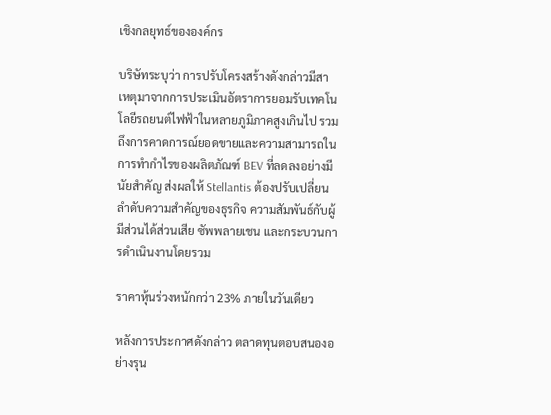เชิงกลยุทธ์ขององค์กร

บริษัทระบุว่า การปรับโครงสร้างดังกล่าวมีสาเหตุมาจากการประเมินอัตราการยอมรับเทคโนโลยีรถยนต์ไฟฟ้าในหลายภูมิภาคสูงเกินไป รวมถึงการคาดการณ์ยอดขายและความสามารถในการทำกำไรของผลิตภัณฑ์ BEV ที่ลดลงอย่างมีนัยสำคัญ ส่งผลให้ Stellantis ต้องปรับเปลี่ยนลำดับความสำคัญของธุรกิจ ความสัมพันธ์กับผู้มีส่วนได้ส่วนเสีย ซัพพลายเชน และกระบวนการดำเนินงานโดยรวม

ราคาหุ้นร่วงหนักกว่า 23% ภายในวันเดียว

หลังการประกาศดังกล่าว ตลาดทุนตอบสนองอย่างรุน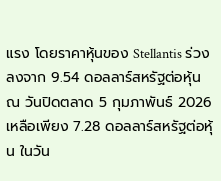แรง โดยราคาหุ้นของ Stellantis ร่วงลงจาก 9.54 ดอลลาร์สหรัฐต่อหุ้น ณ วันปิดตลาด 5 กุมภาพันธ์ 2026 เหลือเพียง 7.28 ดอลลาร์สหรัฐต่อหุ้น ในวัน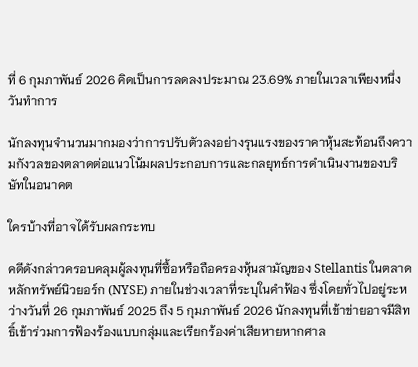ที่ 6 กุมภาพันธ์ 2026 คิดเป็นการลดลงประมาณ 23.69% ภายในเวลาเพียงหนึ่งวันทำการ

นักลงทุนจำนวนมากมองว่าการปรับตัวลงอย่างรุนแรงของราคาหุ้นสะท้อนถึงความกังวลของตลาดต่อแนวโน้มผลประกอบการและกลยุทธ์การดำเนินงานของบริษัทในอนาคต

ใครบ้างที่อาจได้รับผลกระทบ

คดีดังกล่าวครอบคลุมผู้ลงทุนที่ซื้อหรือถือครองหุ้นสามัญของ Stellantis ในตลาดหลักทรัพย์นิวยอร์ก (NYSE) ภายในช่วงเวลาที่ระบุในคำฟ้อง ซึ่งโดยทั่วไปอยู่ระหว่างวันที่ 26 กุมภาพันธ์ 2025 ถึง 5 กุมภาพันธ์ 2026 นักลงทุนที่เข้าข่ายอาจมีสิทธิ์เข้าร่วมการฟ้องร้องแบบกลุ่มและเรียกร้องค่าเสียหายหากศาล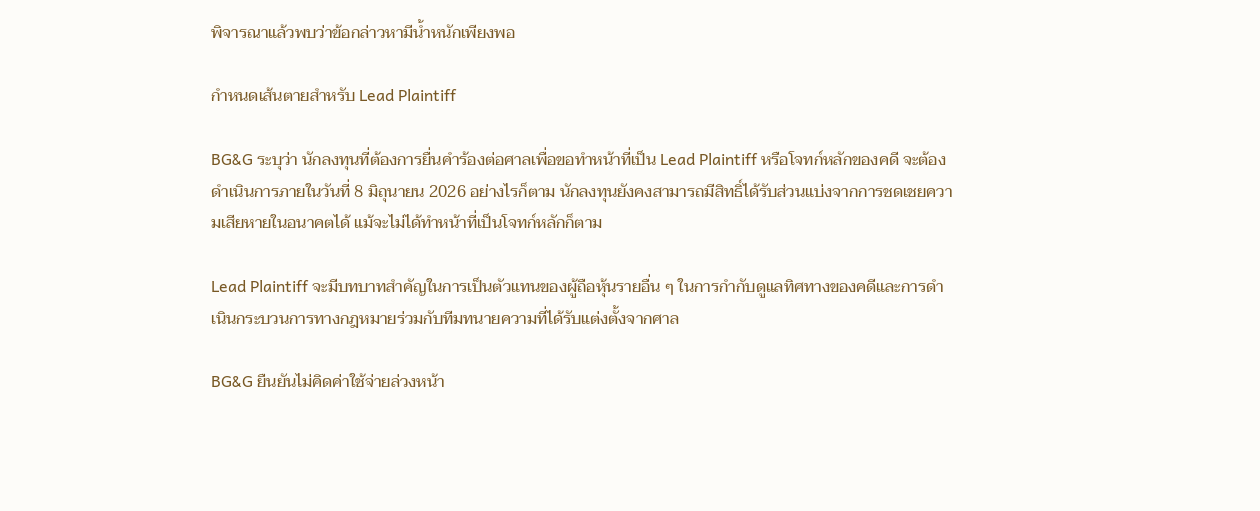พิจารณาแล้วพบว่าข้อกล่าวหามีน้ำหนักเพียงพอ

กำหนดเส้นตายสำหรับ Lead Plaintiff

BG&G ระบุว่า นักลงทุนที่ต้องการยื่นคำร้องต่อศาลเพื่อขอทำหน้าที่เป็น Lead Plaintiff หรือโจทก์หลักของคดี จะต้องดำเนินการภายในวันที่ 8 มิถุนายน 2026 อย่างไรก็ตาม นักลงทุนยังคงสามารถมีสิทธิ์ได้รับส่วนแบ่งจากการชดเชยความเสียหายในอนาคตได้ แม้จะไม่ได้ทำหน้าที่เป็นโจทก์หลักก็ตาม

Lead Plaintiff จะมีบทบาทสำคัญในการเป็นตัวแทนของผู้ถือหุ้นรายอื่น ๆ ในการกำกับดูแลทิศทางของคดีและการดำเนินกระบวนการทางกฎหมายร่วมกับทีมทนายความที่ได้รับแต่งตั้งจากศาล

BG&G ยืนยันไม่คิดค่าใช้จ่ายล่วงหน้า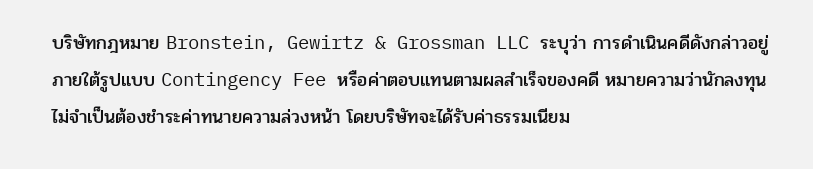บริษัทกฎหมาย Bronstein, Gewirtz & Grossman LLC ระบุว่า การดำเนินคดีดังกล่าวอยู่ภายใต้รูปแบบ Contingency Fee หรือค่าตอบแทนตามผลสำเร็จของคดี หมายความว่านักลงทุนไม่จำเป็นต้องชำระค่าทนายความล่วงหน้า โดยบริษัทจะได้รับค่าธรรมเนียม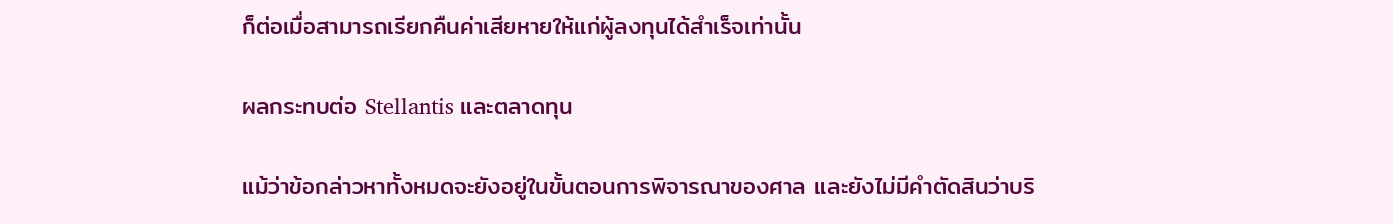ก็ต่อเมื่อสามารถเรียกคืนค่าเสียหายให้แก่ผู้ลงทุนได้สำเร็จเท่านั้น

ผลกระทบต่อ Stellantis และตลาดทุน

แม้ว่าข้อกล่าวหาทั้งหมดจะยังอยู่ในขั้นตอนการพิจารณาของศาล และยังไม่มีคำตัดสินว่าบริ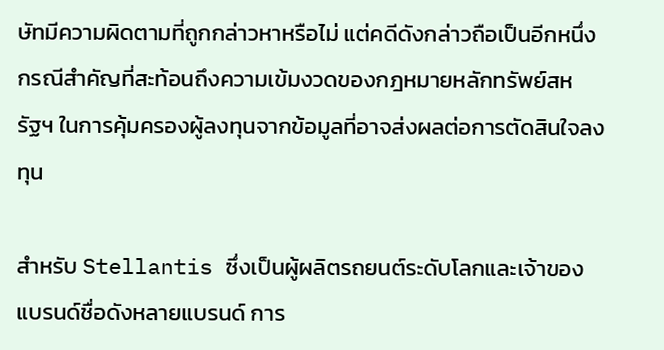ษัทมีความผิดตามที่ถูกกล่าวหาหรือไม่ แต่คดีดังกล่าวถือเป็นอีกหนึ่งกรณีสำคัญที่สะท้อนถึงความเข้มงวดของกฎหมายหลักทรัพย์สหรัฐฯ ในการคุ้มครองผู้ลงทุนจากข้อมูลที่อาจส่งผลต่อการตัดสินใจลงทุน

สำหรับ Stellantis ซึ่งเป็นผู้ผลิตรถยนต์ระดับโลกและเจ้าของแบรนด์ชื่อดังหลายแบรนด์ การ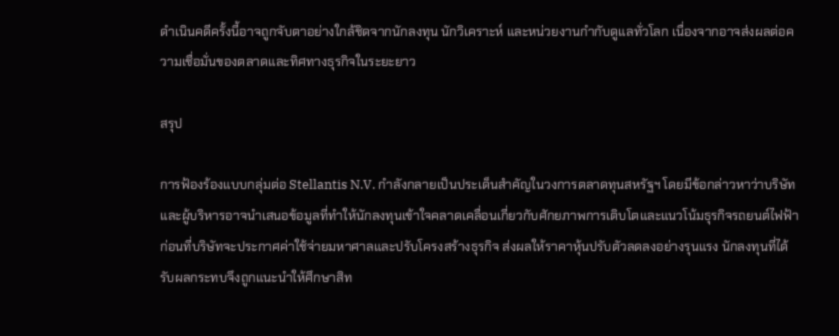ดำเนินคดีครั้งนี้อาจถูกจับตาอย่างใกล้ชิดจากนักลงทุน นักวิเคราะห์ และหน่วยงานกำกับดูแลทั่วโลก เนื่องจากอาจส่งผลต่อความเชื่อมั่นของตลาดและทิศทางธุรกิจในระยะยาว

สรุป

การฟ้องร้องแบบกลุ่มต่อ Stellantis N.V. กำลังกลายเป็นประเด็นสำคัญในวงการตลาดทุนสหรัฐฯ โดยมีข้อกล่าวหาว่าบริษัทและผู้บริหารอาจนำเสนอข้อมูลที่ทำให้นักลงทุนเข้าใจคลาดเคลื่อนเกี่ยวกับศักยภาพการเติบโตและแนวโน้มธุรกิจรถยนต์ไฟฟ้า ก่อนที่บริษัทจะประกาศค่าใช้จ่ายมหาศาลและปรับโครงสร้างธุรกิจ ส่งผลให้ราคาหุ้นปรับตัวลดลงอย่างรุนแรง นักลงทุนที่ได้รับผลกระทบจึงถูกแนะนำให้ศึกษาสิท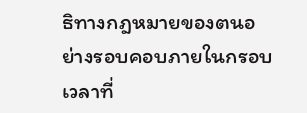ธิทางกฎหมายของตนอย่างรอบคอบภายในกรอบเวลาที่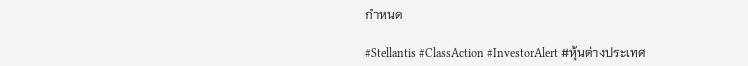กำหนด

#Stellantis #ClassAction #InvestorAlert #หุ้นต่างประเทศ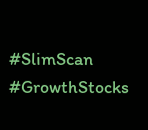#SlimScan #GrowthStocks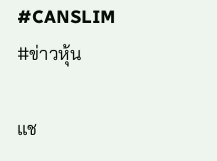#CANSLIM #ข่าวหุ้น

แช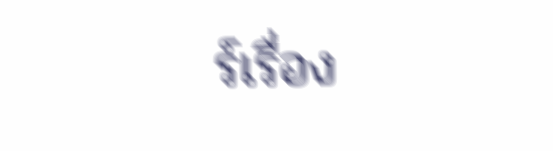ร์เรื่อง